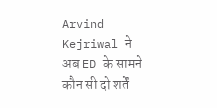Arvind Kejriwal ने अब ED के सामने कौन सी दो शर्तें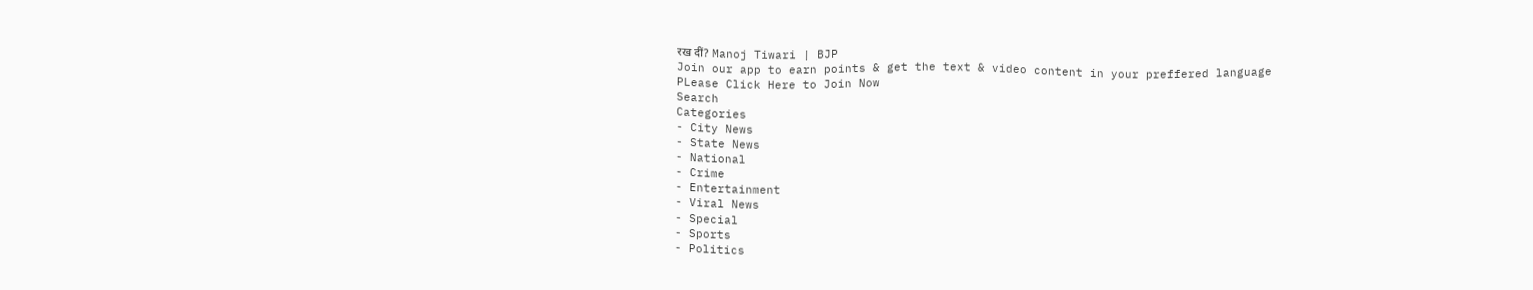रख दीं? Manoj Tiwari | BJP
Join our app to earn points & get the text & video content in your preffered language
PLease Click Here to Join Now
Search
Categories
- City News
- State News
- National
- Crime
- Entertainment
- Viral News
- Special
- Sports
- Politics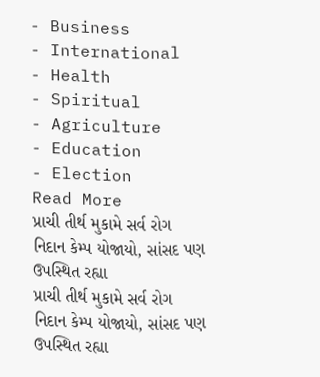- Business
- International
- Health
- Spiritual
- Agriculture
- Education
- Election
Read More
પ્રાચી તીર્થ મુકામે સર્વ રોગ નિદાન કેમ્પ યોજાયો, સાંસદ પણ ઉપસ્થિત રહ્યા
પ્રાચી તીર્થ મુકામે સર્વ રોગ નિદાન કેમ્પ યોજાયો, સાંસદ પણ ઉપસ્થિત રહ્યા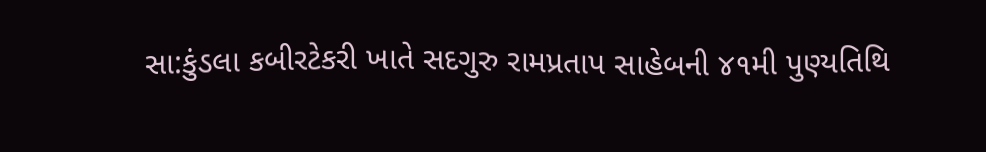સા:કુંડલા કબીરટેકરી ખાતે સદગુરુ રામપ્રતાપ સાહેબની ૪૧મી પુણ્યતિથિ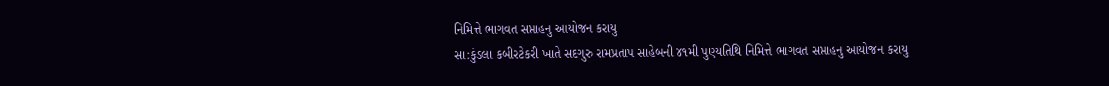નિમિત્તે ભાગવત સપ્તાહનુ આયોજન કરાયુ
સા:કુંડલા કબીરટેકરી ખાતે સદગુરુ રામપ્રતાપ સાહેબની ૪૧મી પુણ્યતિથિ નિમિત્તે ભાગવત સપ્તાહનુ આયોજન કરાયુ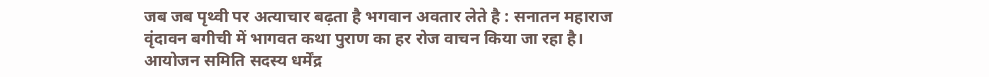जब जब पृथ्वी पर अत्याचार बढ़ता है भगवान अवतार लेते है : सनातन महाराज
वृंदावन बगीची में भागवत कथा पुराण का हर रोज वाचन किया जा रहा है।
आयोजन समिति सदस्य धर्मेंद्र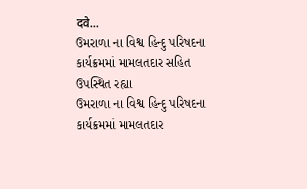दवे...
ઉમરાળા ના વિશ્વ હિન્દુ પરિષદના કાર્યક્રમમાં મામલતદાર સહિત ઉપસ્થિત રહ્યા
ઉમરાળા ના વિશ્વ હિન્દુ પરિષદના કાર્યક્રમમાં મામલતદાર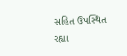સહિત ઉપસ્થિત રહ્યા